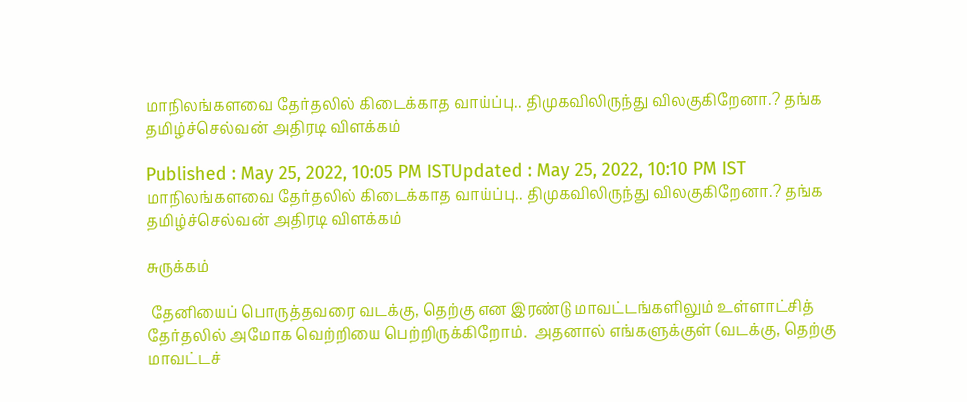மாநிலங்களவை தேர்தலில் கிடைக்காத வாய்ப்பு.. திமுகவிலிருந்து விலகுகிறேனா.? தங்க தமிழ்ச்செல்வன் அதிரடி விளக்கம்

Published : May 25, 2022, 10:05 PM ISTUpdated : May 25, 2022, 10:10 PM IST
மாநிலங்களவை தேர்தலில் கிடைக்காத வாய்ப்பு.. திமுகவிலிருந்து விலகுகிறேனா.? தங்க தமிழ்ச்செல்வன் அதிரடி விளக்கம்

சுருக்கம்

 தேனியைப் பொருத்தவரை வடக்கு, தெற்கு என இரண்டு மாவட்டங்களிலும் உள்ளாட்சித் தேர்தலில் அமோக வெற்றியை பெற்றிருக்கிறோம்.  அதனால் எங்களுக்குள் (வடக்கு, தெற்கு மாவட்டச்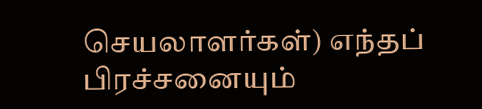செயலாளர்கள்) எந்தப் பிரச்சனையும்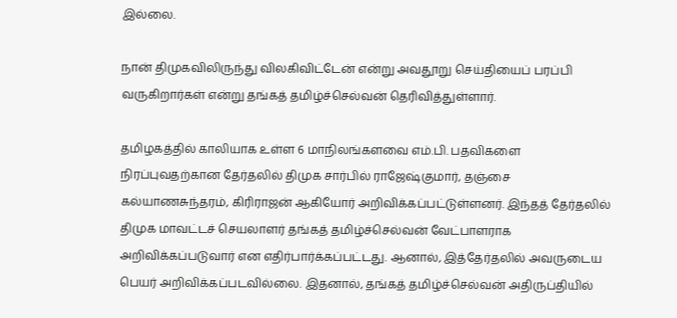இல்லை.

நான் திமுகவிலிருந்து விலகிவிட்டேன் என்று அவதூறு செய்தியைப் பரப்பி வருகிறார்கள் என்று தங்கத் தமிழ்ச்செல்வன் தெரிவித்துள்ளார்.

தமிழகத்தில் காலியாக உள்ள 6 மாநிலங்களவை எம்.பி. பதவிகளை நிரப்புவதற்கான தேர்தலில் திமுக சார்பில் ராஜேஷ்குமார், தஞ்சை கல்யாணசுந்தரம், கிரிராஜன் ஆகியோர் அறிவிக்கப்பட்டுள்ளனர். இந்தத் தேர்தலில்  திமுக மாவட்டச் செயலாளர் தங்கத் தமிழ்ச்செல்வன் வேட்பாளராக அறிவிக்கப்படுவார் என எதிர்பார்க்கப்பட்டது. ஆனால், இத்தேர்தலில் அவருடைய பெயர் அறிவிக்கப்படவில்லை. இதனால், தங்கத் தமிழ்ச்செல்வன் அதிருப்தியில்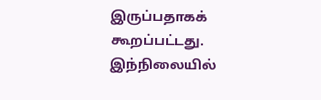இருப்பதாகக் கூறப்பட்டது. இந்நிலையில்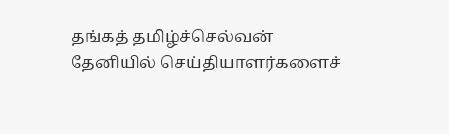தங்கத் தமிழ்ச்செல்வன் தேனியில் செய்தியாளர்களைச்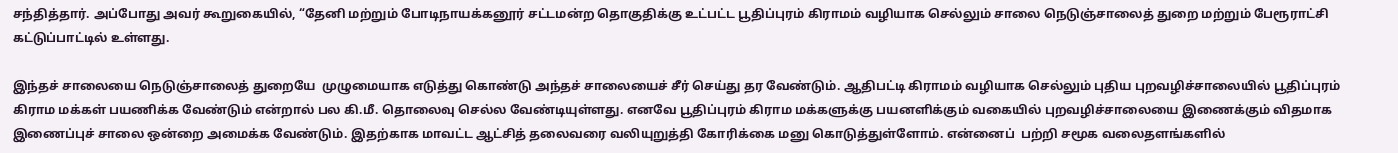சந்தித்தார். அப்போது அவர் கூறுகையில், “தேனி மற்றும் போடிநாயக்கனூர் சட்டமன்ற தொகுதிக்கு உட்பட்ட பூதிப்புரம் கிராமம் வழியாக செல்லும் சாலை நெடுஞ்சாலைத் துறை மற்றும் பேரூராட்சி கட்டுப்பாட்டில் உள்ளது.

இந்தச் சாலையை நெடுஞ்சாலைத் துறையே  முழுமையாக எடுத்து கொண்டு அந்தச் சாலையைச் சீர் செய்து தர வேண்டும். ஆதிபட்டி கிராமம் வழியாக செல்லும் புதிய புறவழிச்சாலையில் பூதிப்புரம் கிராம மக்கள் பயணிக்க வேண்டும் என்றால் பல கி.மீ. தொலைவு செல்ல வேண்டியுள்ளது. எனவே பூதிப்புரம் கிராம மக்களுக்கு பயனளிக்கும் வகையில் புறவழிச்சாலையை இணைக்கும் விதமாக இணைப்புச் சாலை ஒன்றை அமைக்க வேண்டும். இதற்காக மாவட்ட ஆட்சித் தலைவரை வலியுறுத்தி கோரிக்கை மனு கொடுத்துள்ளோம். என்னைப்  பற்றி சமூக வலைதளங்களில்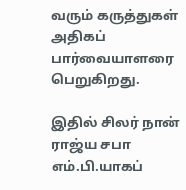வரும் கருத்துகள் அதிகப் பார்வையாளரை பெறுகிறது.

இதில் சிலர் நான் ராஜ்ய சபா எம்.பி.யாகப்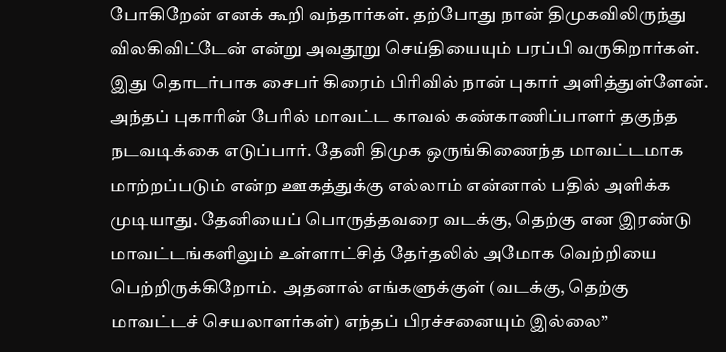போகிறேன் எனக் கூறி வந்தார்கள். தற்போது நான் திமுகவிலிருந்து விலகிவிட்டேன் என்று அவதூறு செய்தியையும் பரப்பி வருகிறார்கள். இது தொடர்பாக சைபர் கிரைம் பிரிவில் நான் புகார் அளித்துள்ளேன். அந்தப் புகாரின் பேரில் மாவட்ட காவல் கண்காணிப்பாளர் தகுந்த நடவடிக்கை எடுப்பார். தேனி திமுக ஒருங்கிணைந்த மாவட்டமாக மாற்றப்படும் என்ற ஊகத்துக்கு எல்லாம் என்னால் பதில் அளிக்க முடியாது. தேனியைப் பொருத்தவரை வடக்கு, தெற்கு என இரண்டு மாவட்டங்களிலும் உள்ளாட்சித் தேர்தலில் அமோக வெற்றியை பெற்றிருக்கிறோம்.  அதனால் எங்களுக்குள் (வடக்கு, தெற்கு மாவட்டச் செயலாளர்கள்) எந்தப் பிரச்சனையும் இல்லை”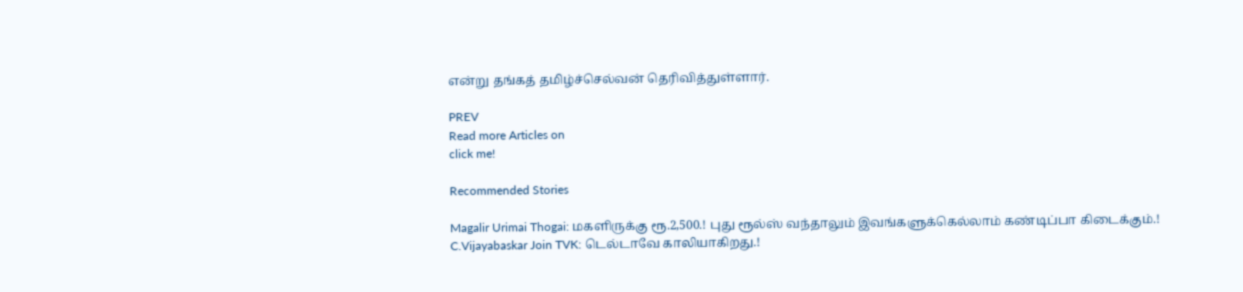என்று தங்கத் தமிழ்ச்செல்வன் தெரிவித்துள்ளார்.

PREV
Read more Articles on
click me!

Recommended Stories

Magalir Urimai Thogai: மகளிருக்கு ரூ.2,500.! புது ரூல்ஸ் வந்தாலும் இவங்களுக்கெல்லாம் கண்டிப்பா கிடைக்கும்.!
C.Vijayabaskar Join TVK: டெல்டாவே காலியாகிறது.!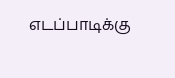எடப்பாடிக்கு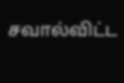சவால்விட்ட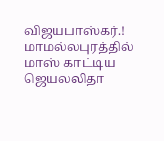விஜயபாஸ்கர்.! மாமல்லபுரத்தில் மாஸ் காட்டிய ஜெயலலிதா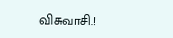விசுவாசி.!